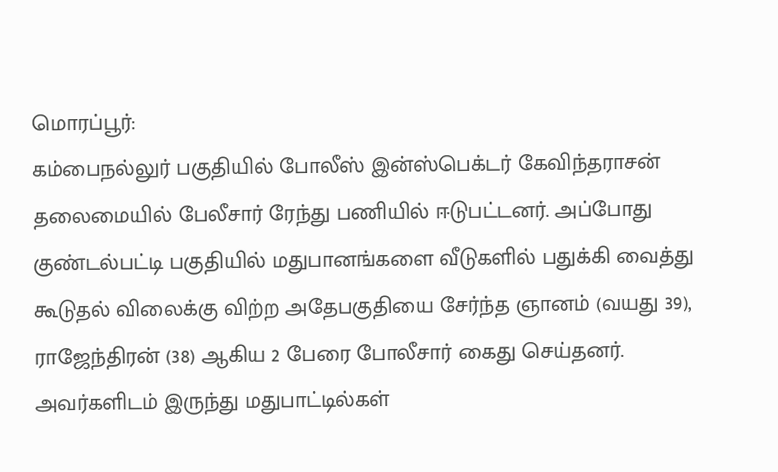மொரப்பூர்:
கம்பைநல்லுர் பகுதியில் போலீஸ் இன்ஸ்பெக்டர் கேவிந்தராசன் தலைமையில் பேலீசார் ரேந்து பணியில் ஈடுபட்டனர். அப்போது குண்டல்பட்டி பகுதியில் மதுபானங்களை வீடுகளில் பதுக்கி வைத்து கூடுதல் விலைக்கு விற்ற அதேபகுதியை சேர்ந்த ஞானம் (வயது 39), ராஜேந்திரன் (38) ஆகிய 2 பேரை போலீசார் கைது செய்தனர். அவர்களிடம் இருந்து மதுபாட்டில்கள்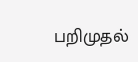பறிமுதல்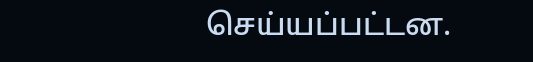செய்யப்பட்டன.